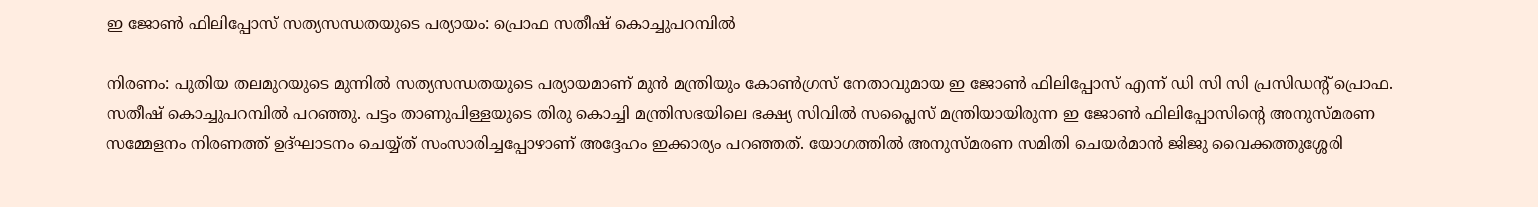ഇ ജോൺ ഫിലിപ്പോസ് സത്യസന്ധതയുടെ പര്യായം: പ്രൊഫ സതീഷ് കൊച്ചുപറമ്പിൽ

നിരണം: പുതിയ തലമുറയുടെ മുന്നിൽ സത്യസന്ധതയുടെ പര്യായമാണ് മുൻ മന്ത്രിയും കോൺഗ്രസ് നേതാവുമായ ഇ ജോൺ ഫിലിപ്പോസ് എന്ന് ഡി സി സി പ്രസിഡന്റ് പ്രൊഫ. സതീഷ് കൊച്ചുപറമ്പിൽ പറഞ്ഞു. പട്ടം താണുപിള്ളയുടെ തിരു കൊച്ചി മന്ത്രിസഭയിലെ ഭക്ഷ്യ സിവിൽ സപ്ലൈസ് മന്ത്രിയായിരുന്ന ഇ ജോൺ ഫിലിപ്പോസിന്റെ അനുസ്മരണ സമ്മേളനം നിരണത്ത് ഉദ്ഘാടനം ചെയ്യ്ത് സംസാരിച്ചപ്പോഴാണ് അദ്ദേഹം ഇക്കാര്യം പറഞ്ഞത്. യോഗത്തിൽ അനുസ്മരണ സമിതി ചെയർമാൻ ജിജു വൈക്കത്തുശ്ശേരി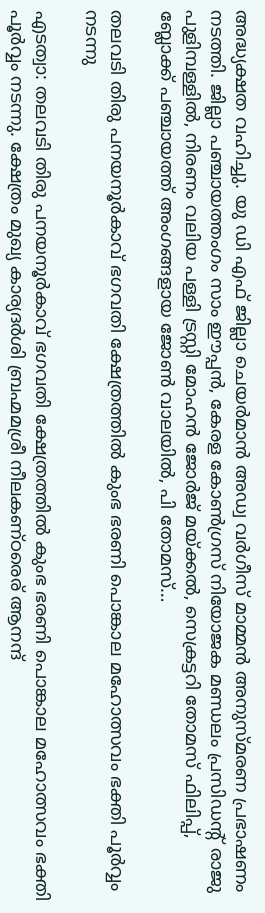അദ്ധ്യക്ഷത വഹിച്ചു. യു ഡി എഫ് ജില്ലാ ചെയർമാൻ അഡ്വ വർഗീസ് മാമ്മൻ അനുസ്മരണ പ്രഭാഷണം നടത്തി. ജില്ലാ പഞ്ചായത്തംഗം സാം ഈപ്പൻ, കേരള കോൺഗ്രസ് നിയോജക മണ്ഡലം പ്രസിഡന്റ് രാജു പുളിമ്പള്ളിൽ, നിരണം വലിയ പള്ളി ട്രസ്റ്റി മോഹൻ ജോർജ് മയ്ക്കൽ, സെക്രട്ടറി തോമസ് ഫിലിപ്പ്, ബ്ലോക്ക് പഞ്ചായത്ത് അംഗങ്ങളായ ജോൺ വാലയിൽ, പി തോമസ്…

തലവടി തിരു പനയനൂർകാവ് ഭഗവതി ക്ഷേത്രത്തില്‍ കുംഭ ഭരണി പൊങ്കാല മഹോത്സവം ഭക്തി പൂർവ്വം നടന്നു

എടത്വാ: തലവടി തിരു പനയനൂർകാവ് ഭഗവതി ക്ഷേത്രത്തില്‍ കുംഭ ഭരണി പൊങ്കാല മഹോത്സവം ഭക്തി പൂർവ്വം നടന്നു. ക്ഷേത്രം മുഖ്യ കാര്യദർശി ബ്രഹ്മമശ്രീ നീലകണ്‌ഠരെര് ആനന്ദ്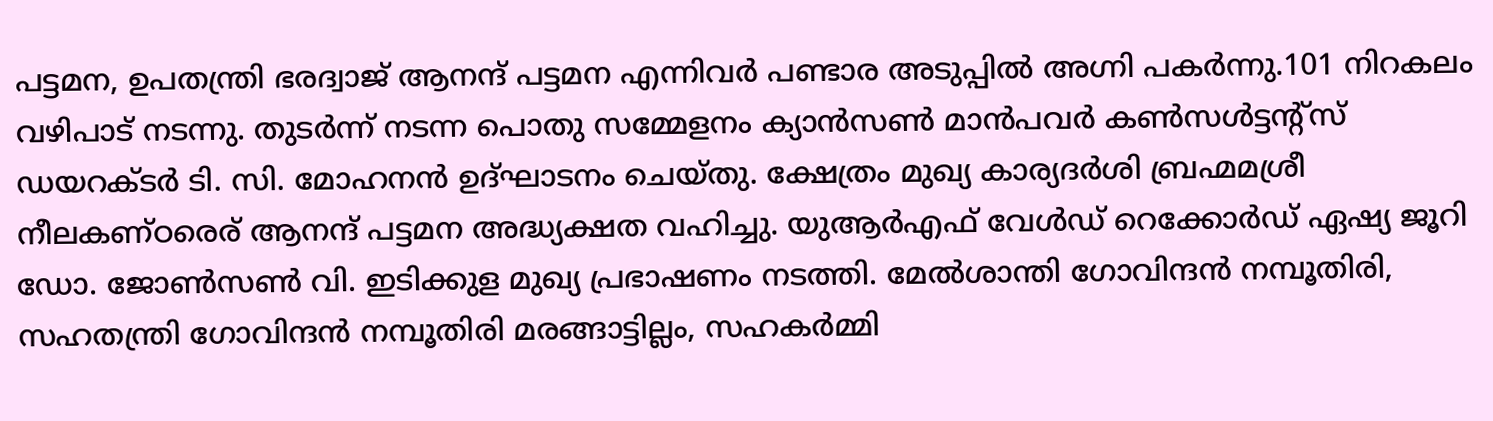പട്ടമന, ഉപതന്ത്രി ഭരദ്വാജ് ആനന്ദ് പട്ടമന എന്നിവർ പണ്ടാര അടുപ്പില്‍ അഗ്നി പകർന്നു.101 നിറകലം വഴിപാട് നടന്നു. തുടർന്ന് നടന്ന പൊതു സമ്മേളനം ക്യാൻസൺ മാൻപവർ കൺസൾട്ടന്റ്സ് ഡയറക്ടർ ടി. സി. മോഹനൻ ഉദ്ഘാടനം ചെയ്തു. ക്ഷേത്രം മുഖ്യ കാര്യദർശി ബ്രഹ്മമശ്രീ നീലകണ്‌ഠരെര് ആനന്ദ് പട്ടമന അദ്ധ്യക്ഷത വഹിച്ചു. യുആർഎഫ് വേൾഡ് റെക്കോർഡ് ഏഷ്യ ജൂറി ഡോ. ജോൺസൺ വി. ഇടിക്കുള മുഖ്യ പ്രഭാഷണം നടത്തി. മേൽശാന്തി ഗോവിന്ദന്‍ നമ്പൂതിരി, സഹതന്ത്രി ഗോവിന്ദന്‍ നമ്പൂതിരി മരങ്ങാട്ടില്ലം, സഹകർമ്മി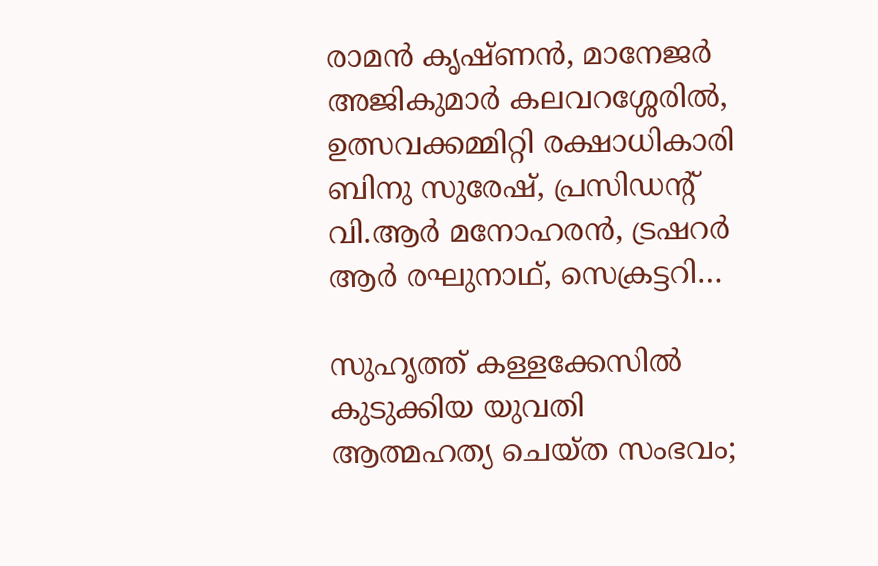രാമൻ കൃഷ്ണൻ, മാനേജർ അജികുമാർ കലവറശ്ശേരിൽ, ഉത്സവക്കമ്മിറ്റി രക്ഷാധികാരി ബിനു സുരേഷ്, പ്രസിഡന്റ് വി.ആർ മനോഹരൻ, ട്രഷറർ ആര്‍ രഘുനാഥ്, സെക്രട്ടറി…

സുഹൃത്ത് കള്ളക്കേസില്‍ കുടുക്കിയ യുവതി ആത്മഹത്യ ചെയ്ത സംഭവം;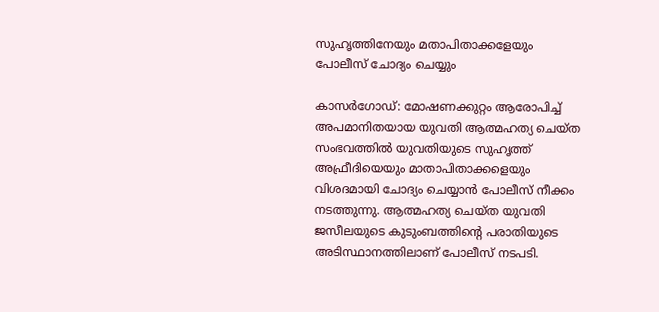സുഹൃത്തിനേയും മതാപിതാക്കളേയും പോലീസ് ചോദ്യം ചെയ്യും

കാസർഗോഡ്: മോഷണക്കുറ്റം ആരോപിച്ച് അപമാനിതയായ യുവതി ആത്മഹത്യ ചെയ്ത സംഭവത്തിൽ യുവതിയുടെ സുഹൃത്ത് അഫ്രീദിയെയും മാതാപിതാക്കളെയും വിശദമായി ചോദ്യം ചെയ്യാൻ പോലീസ് നീക്കം നടത്തുന്നു. ആത്മഹത്യ ചെയ്ത യുവതി ജസീലയുടെ കുടുംബത്തിന്റെ പരാതിയുടെ അടിസ്ഥാനത്തിലാണ് പോലീസ് നടപടി.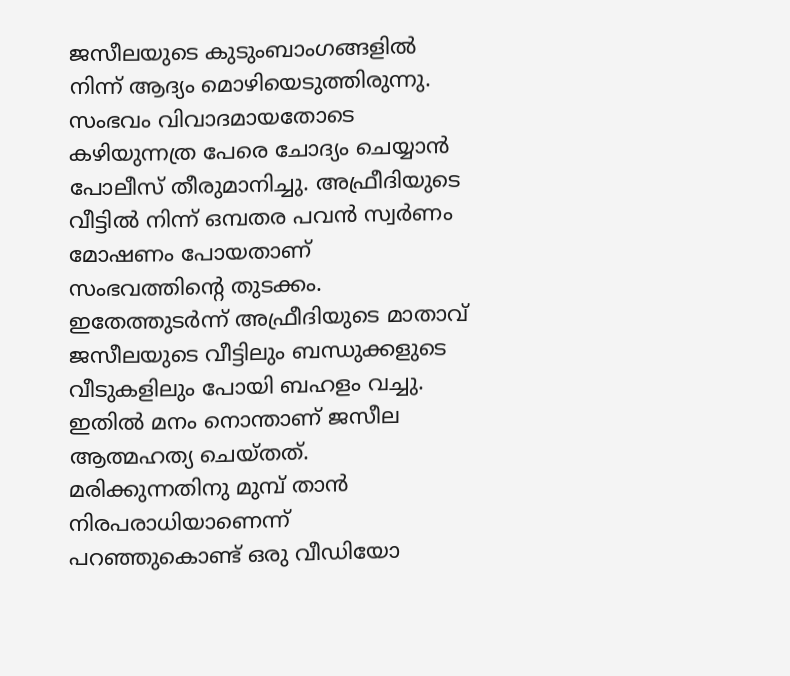ജസീലയുടെ കുടുംബാംഗങ്ങളിൽ നിന്ന് ആദ്യം മൊഴിയെടുത്തിരുന്നു. സംഭവം വിവാദമായതോടെ കഴിയുന്നത്ര പേരെ ചോദ്യം ചെയ്യാൻ പോലീസ് തീരുമാനിച്ചു. അഫ്രീദിയുടെ വീട്ടിൽ നിന്ന് ഒമ്പതര പവന്‍ സ്വർണം മോഷണം പോയതാണ് സംഭവത്തിന്റെ തുടക്കം. ഇതേത്തുടർന്ന് അഫ്രീദിയുടെ മാതാവ് ജസീലയുടെ വീട്ടിലും ബന്ധുക്കളുടെ വീടുകളിലും പോയി ബഹളം വച്ചു. ഇതില്‍ മനം നൊന്താണ് ജസീല ആത്മഹത്യ ചെയ്തത്. മരിക്കുന്നതിനു മുമ്പ് താൻ നിരപരാധിയാണെന്ന് പറഞ്ഞുകൊണ്ട് ഒരു വീഡിയോ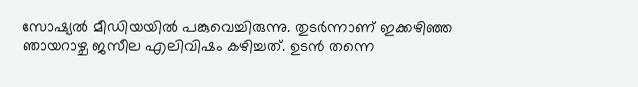സോഷ്യല്‍ മീഡിയയില്‍ പങ്കുവെച്ചിരുന്നു. തുടര്‍ന്നാണ് ഇക്കഴിഞ്ഞ ഞായറാഴ്ച ജസീല എലിവിഷം കഴിച്ചത്. ഉടൻ തന്നെ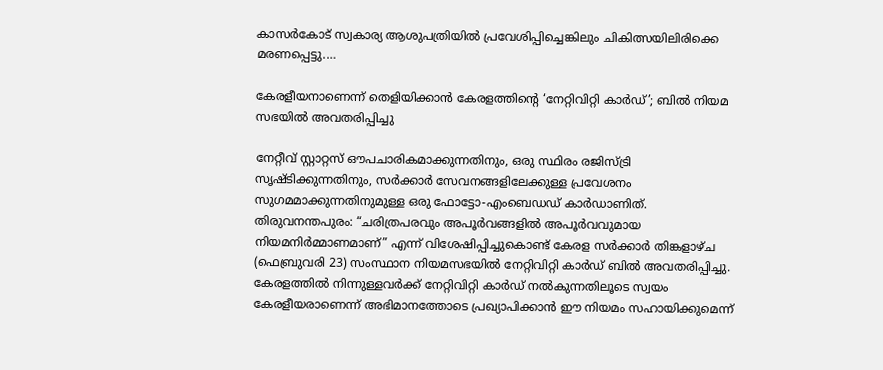കാസർകോട് സ്വകാര്യ ആശുപത്രിയിൽ പ്രവേശിപ്പിച്ചെങ്കിലും ചികിത്സയിലിരിക്കെ മരണപ്പെട്ടു.…

കേരളീയനാണെന്ന് തെളിയിക്കാന്‍ കേരളത്തിന്റെ ‘നേറ്റിവിറ്റി കാര്‍ഡ്’; ബിൽ നിയമ സഭയിൽ അവതരിപ്പിച്ചു

നേറ്റീവ് സ്റ്റാറ്റസ് ഔപചാരികമാക്കുന്നതിനും, ഒരു സ്ഥിരം രജിസ്ട്രി സൃഷ്ടിക്കുന്നതിനും, സർക്കാർ സേവനങ്ങളിലേക്കുള്ള പ്രവേശനം സുഗമമാക്കുന്നതിനുമുള്ള ഒരു ഫോട്ടോ-എംബെഡഡ് കാർഡാണിത്. തിരുവനന്തപുരം: “ചരിത്രപരവും അപൂർവങ്ങളിൽ അപൂർവവുമായ നിയമനിർമ്മാണമാണ്” എന്ന് വിശേഷിപ്പിച്ചുകൊണ്ട് കേരള സർക്കാർ തിങ്കളാഴ്ച (ഫെബ്രുവരി 23) സംസ്ഥാന നിയമസഭയിൽ നേറ്റിവിറ്റി കാർഡ് ബിൽ അവതരിപ്പിച്ചു. കേരളത്തിൽ നിന്നുള്ളവർക്ക് നേറ്റിവിറ്റി കാർഡ് നൽകുന്നതിലൂടെ സ്വയം കേരളീയരാണെന്ന് അഭിമാനത്തോടെ പ്രഖ്യാപിക്കാൻ ഈ നിയമം സഹായിക്കുമെന്ന്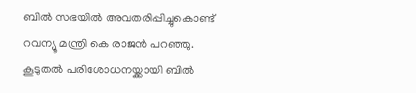ബിൽ സഭയിൽ അവതരിപ്പിച്ചുകൊണ്ട് റവന്യൂ മന്ത്രി കെ രാജൻ പറഞ്ഞു. കൂടുതൽ പരിശോധനയ്ക്കായി ബിൽ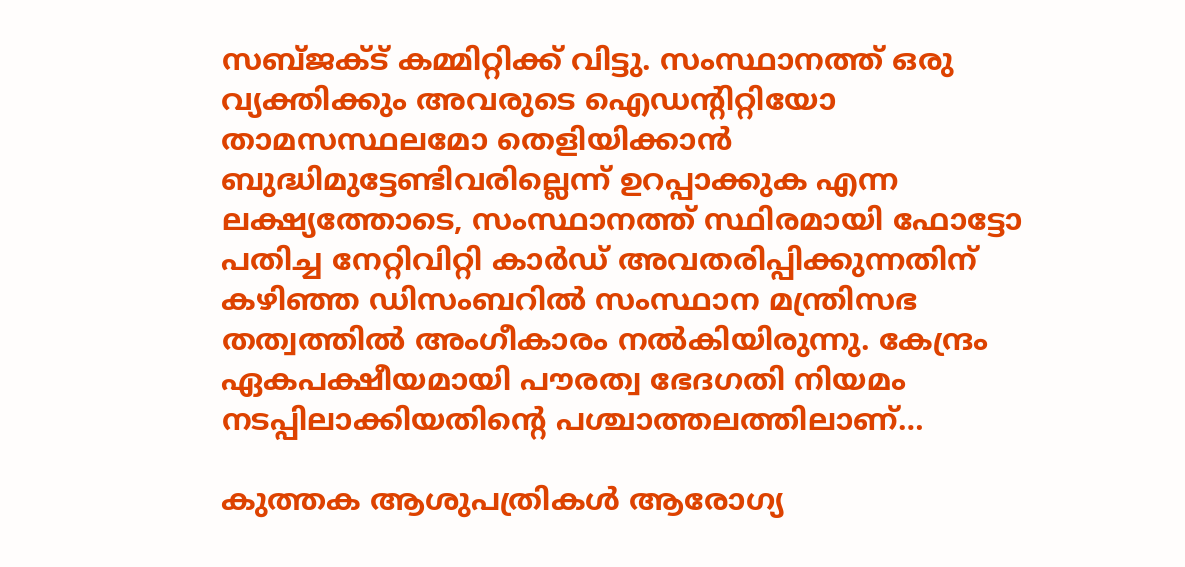സബ്ജക്ട് കമ്മിറ്റിക്ക് വിട്ടു. സംസ്ഥാനത്ത് ഒരു വ്യക്തിക്കും അവരുടെ ഐഡന്റിറ്റിയോ താമസസ്ഥലമോ തെളിയിക്കാൻ ബുദ്ധിമുട്ടേണ്ടിവരില്ലെന്ന് ഉറപ്പാക്കുക എന്ന ലക്ഷ്യത്തോടെ, സംസ്ഥാനത്ത് സ്ഥിരമായി ഫോട്ടോ പതിച്ച നേറ്റിവിറ്റി കാർഡ് അവതരിപ്പിക്കുന്നതിന് കഴിഞ്ഞ ഡിസംബറിൽ സംസ്ഥാന മന്ത്രിസഭ തത്വത്തിൽ അംഗീകാരം നൽകിയിരുന്നു. കേന്ദ്രം ഏകപക്ഷീയമായി പൗരത്വ ഭേദഗതി നിയമം നടപ്പിലാക്കിയതിന്റെ പശ്ചാത്തലത്തിലാണ്…

കുത്തക ആശുപത്രികൾ ആരോഗ്യ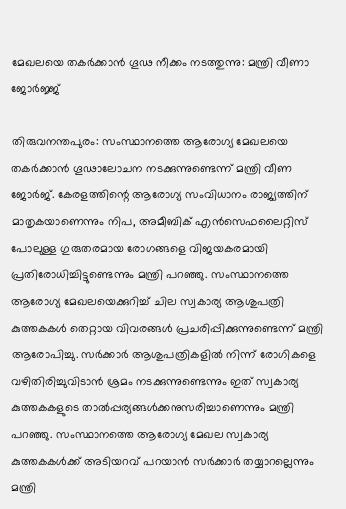മേഖലയെ തകര്‍ക്കാന്‍ ഗൂഢ നീക്കം നടത്തുന്നു: മന്ത്രി വീണാ ജോര്‍ജ്ജ്

തിരുവനന്തപുരം: സംസ്ഥാനത്തെ ആരോഗ്യ മേഖലയെ തകർക്കാൻ ഗൂഢാലോചന നടക്കുന്നുണ്ടെന്ന് മന്ത്രി വീണ ജോർജ്. കേരളത്തിന്റെ ആരോഗ്യ സംവിധാനം രാജ്യത്തിന് മാതൃകയാണെന്നും നിപ, അമീബിക് എൻസെഫലൈറ്റിസ് പോലുള്ള ഗുരുതരമായ രോഗങ്ങളെ വിജയകരമായി പ്രതിരോധിച്ചിട്ടുണ്ടെന്നും മന്ത്രി പറഞ്ഞു. സംസ്ഥാനത്തെ ആരോഗ്യ മേഖലയെക്കുറിച്ച് ചില സ്വകാര്യ ആശുപത്രി കുത്തകകൾ തെറ്റായ വിവരങ്ങൾ പ്രചരിപ്പിക്കുന്നുണ്ടെന്ന് മന്ത്രി ആരോപിച്ചു. സർക്കാർ ആശുപത്രികളിൽ നിന്ന് രോഗികളെ വഴിതിരിച്ചുവിടാൻ ശ്രമം നടക്കുന്നുണ്ടെന്നും ഇത് സ്വകാര്യ കുത്തകകളുടെ താൽപ്പര്യങ്ങൾക്കനുസരിച്ചാണെന്നും മന്ത്രി പറഞ്ഞു. സംസ്ഥാനത്തെ ആരോഗ്യ മേഖല സ്വകാര്യ കുത്തകകൾക്ക് അടിയറവ് പറയാന്‍ സർക്കാർ തയ്യാറല്ലെന്നും മന്ത്രി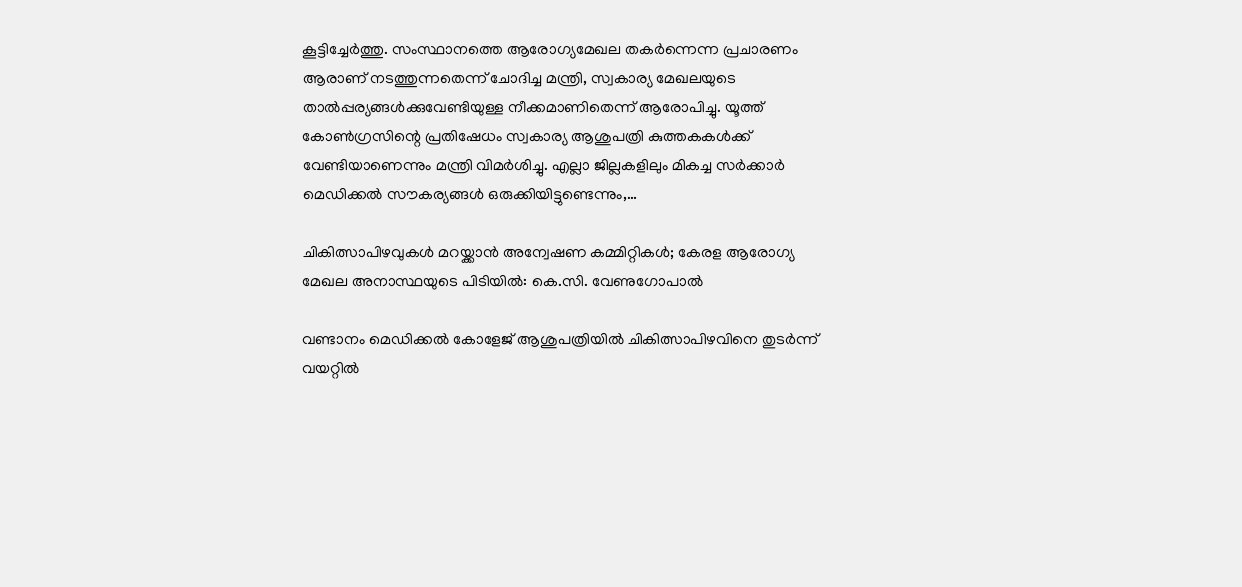കൂട്ടിച്ചേർത്തു. സംസ്ഥാനത്തെ ആരോഗ്യമേഖല തകര്‍ന്നെന്ന പ്രചാരണം ആരാണ് നടത്തുന്നതെന്ന് ചോദിച്ച മന്ത്രി, സ്വകാര്യ മേഖലയുടെ താൽപ്പര്യങ്ങൾക്കുവേണ്ടിയുള്ള നീക്കമാണിതെന്ന് ആരോപിച്ചു. യൂത്ത് കോൺഗ്രസിന്റെ പ്രതിഷേധം സ്വകാര്യ ആശുപത്രി കുത്തകകൾക്ക് വേണ്ടിയാണെന്നും മന്ത്രി വിമർശിച്ചു. എല്ലാ ജില്ലകളിലും മികച്ച സർക്കാർ മെഡിക്കൽ സൗകര്യങ്ങൾ ഒരുക്കിയിട്ടുണ്ടെന്നും,…

ചികിത്സാപിഴവുകൾ മറയ്ക്കാൻ അന്വേഷണ കമ്മിറ്റികൾ; കേരള ആരോഗ്യ മേഖല അനാസ്ഥയുടെ പിടിയിൽ: കെ.സി. വേണുഗോപാൽ

വണ്ടാനം മെഡിക്കൽ കോളേജ് ആശുപത്രിയിൽ ചികിത്സാപിഴവിനെ തുടർന്ന് വയറ്റിൽ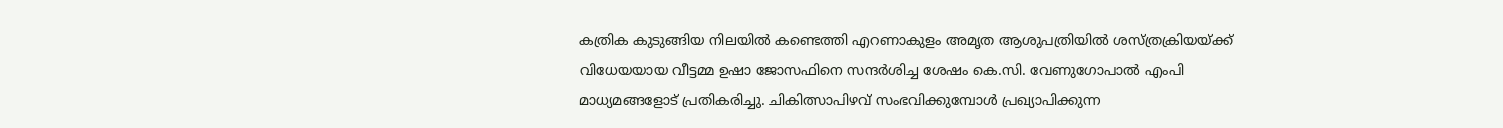കത്രിക കുടുങ്ങിയ നിലയിൽ കണ്ടെത്തി എറണാകുളം അമൃത ആശുപത്രിയിൽ ശസ്ത്രക്രിയയ്ക്ക് വിധേയയായ വീട്ടമ്മ ഉഷാ ജോസഫിനെ സന്ദർശിച്ച ശേഷം കെ.സി. വേണുഗോപാൽ എംപി മാധ്യമങ്ങളോട് പ്രതികരിച്ചു. ചികിത്സാപിഴവ് സംഭവിക്കുമ്പോൾ പ്രഖ്യാപിക്കുന്ന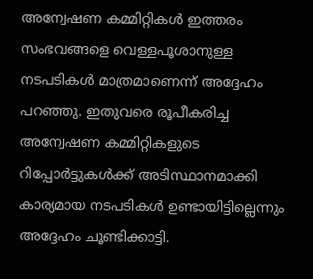അന്വേഷണ കമ്മിറ്റികൾ ഇത്തരം സംഭവങ്ങളെ വെള്ളപൂശാനുള്ള നടപടികൾ മാത്രമാണെന്ന് അദ്ദേഹം പറഞ്ഞു. ഇതുവരെ രൂപീകരിച്ച അന്വേഷണ കമ്മിറ്റികളുടെ റിപ്പോർട്ടുകൾക്ക് അടിസ്ഥാനമാക്കി കാര്യമായ നടപടികൾ ഉണ്ടായിട്ടില്ലെന്നും അദ്ദേഹം ചൂണ്ടിക്കാട്ടി.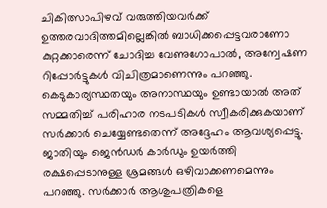ചികിത്സാപിഴവ് വരുത്തിയവർക്ക് ഉത്തരവാദിത്തമില്ലെങ്കിൽ ബാധിക്കപ്പെട്ടവരാണോ കുറ്റക്കാരെന്ന് ചോദിച്ച വേണുഗോപാൽ, അന്വേഷണ റിപ്പോർട്ടുകൾ വിചിത്രമാണെന്നും പറഞ്ഞു. കെടുകാര്യസ്ഥതയും അനാസ്ഥയും ഉണ്ടായാൽ അത് സമ്മതിച്ച് പരിഹാര നടപടികൾ സ്വീകരിക്കുകയാണ് സർക്കാർ ചെയ്യേണ്ടതെന്ന് അദ്ദേഹം ആവശ്യപ്പെട്ടു. ജാതിയും ജെൻഡർ കാർഡും ഉയർത്തി രക്ഷപ്പെടാനുള്ള ശ്രമങ്ങൾ ഒഴിവാക്കണമെന്നും പറഞ്ഞു. സർക്കാർ ആശുപത്രികളെ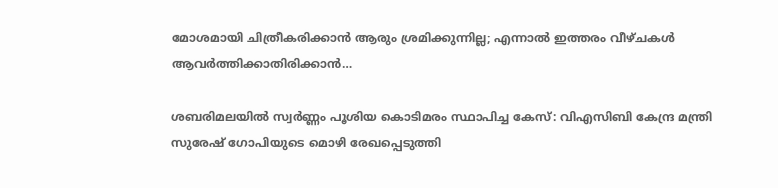മോശമായി ചിത്രീകരിക്കാൻ ആരും ശ്രമിക്കുന്നില്ല; എന്നാൽ ഇത്തരം വീഴ്ചകൾ ആവർത്തിക്കാതിരിക്കാൻ…

ശബരിമലയിൽ സ്വര്‍ണ്ണം പൂശിയ കൊടിമരം സ്ഥാപിച്ച കേസ്: വിഎസിബി കേന്ദ്ര മന്ത്രി സുരേഷ് ഗോപിയുടെ മൊഴി രേഖപ്പെടുത്തി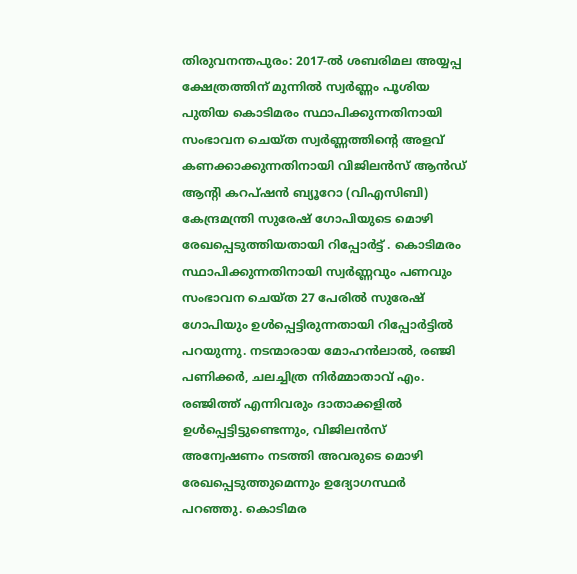തിരുവനന്തപുരം: 2017-ൽ ശബരിമല അയ്യപ്പ ക്ഷേത്രത്തിന് മുന്നിൽ സ്വർണ്ണം പൂശിയ പുതിയ കൊടിമരം സ്ഥാപിക്കുന്നതിനായി സംഭാവന ചെയ്ത സ്വർണ്ണത്തിന്റെ അളവ് കണക്കാക്കുന്നതിനായി വിജിലൻസ് ആൻഡ് ആന്റി കറപ്ഷൻ ബ്യൂറോ (വിഎസിബി) കേന്ദ്രമന്ത്രി സുരേഷ് ഗോപിയുടെ മൊഴി രേഖപ്പെടുത്തിയതായി റിപ്പോർട്ട് . കൊടിമരം സ്ഥാപിക്കുന്നതിനായി സ്വർണ്ണവും പണവും സംഭാവന ചെയ്ത 27 പേരിൽ സുരേഷ് ഗോപിയും ഉള്‍പ്പെട്ടിരുന്നതായി റിപ്പോര്‍ട്ടില്‍ പറയുന്നു. നടന്മാരായ മോഹൻലാൽ, രഞ്ജി പണിക്കർ, ചലച്ചിത്ര നിർമ്മാതാവ് എം. രഞ്ജിത്ത് എന്നിവരും ദാതാക്കളിൽ ഉൾപ്പെട്ടിട്ടുണ്ടെന്നും, വിജിലൻസ് അന്വേഷണം നടത്തി അവരുടെ മൊഴി രേഖപ്പെടുത്തുമെന്നും ഉദ്യോഗസ്ഥർ പറഞ്ഞു. കൊടിമര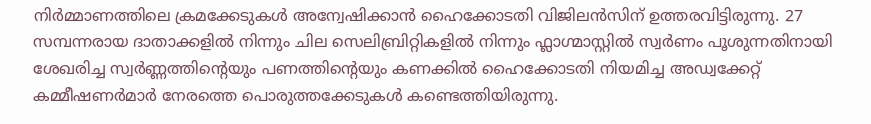നിർമ്മാണത്തിലെ ക്രമക്കേടുകൾ അന്വേഷിക്കാൻ ഹൈക്കോടതി വിജിലൻസിന് ഉത്തരവിട്ടിരുന്നു. 27 സമ്പന്നരായ ദാതാക്കളിൽ നിന്നും ചില സെലിബ്രിറ്റികളിൽ നിന്നും ഫ്ലാഗ്മാസ്റ്റിൽ സ്വർണം പൂശുന്നതിനായി ശേഖരിച്ച സ്വർണ്ണത്തിന്റെയും പണത്തിന്റെയും കണക്കിൽ ഹൈക്കോടതി നിയമിച്ച അഡ്വക്കേറ്റ് കമ്മീഷണർമാർ നേരത്തെ പൊരുത്തക്കേടുകൾ കണ്ടെത്തിയിരുന്നു.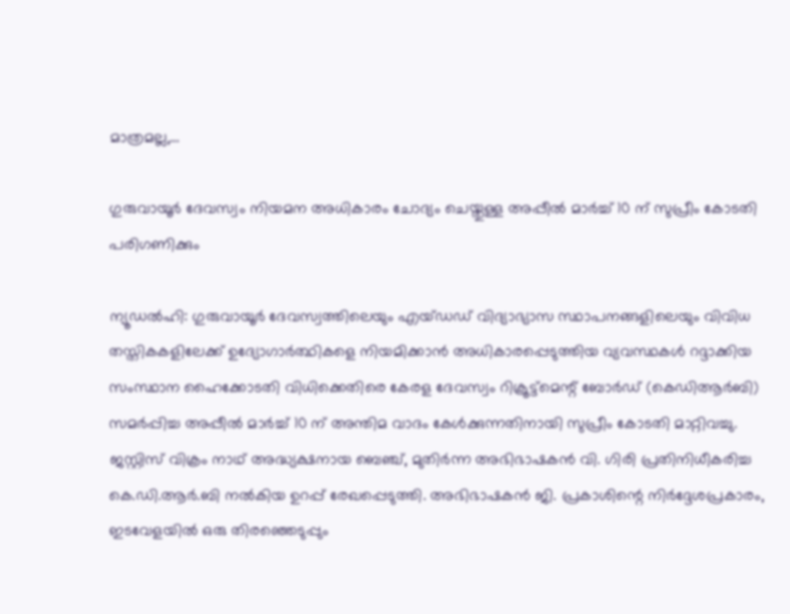മാത്രമല്ല,…

ഗുരുവായൂർ ദേവസ്വം നിയമന അധികാരം ചോദ്യം ചെയ്തുള്ള അപ്പീല്‍ മാർച്ച് 10 ന് സുപ്രീം കോടതി പരിഗണിക്കും

ന്യൂഡല്‍ഹി: ഗുരുവായൂർ ദേവസ്വത്തിലെയും എയ്ഡഡ് വിദ്യാഭ്യാസ സ്ഥാപനങ്ങളിലെയും വിവിധ തസ്തികകളിലേക്ക് ഉദ്യോഗാർത്ഥികളെ നിയമിക്കാൻ അധികാരപ്പെടുത്തിയ വ്യവസ്ഥകൾ റദ്ദാക്കിയ സംസ്ഥാന ഹൈക്കോടതി വിധിക്കെതിരെ കേരള ദേവസ്വം റിക്രൂട്ട്‌മെന്റ് ബോർഡ് (കെഡിആർബി) സമർപ്പിച്ച അപ്പീൽ മാർച്ച് 10 ന് അന്തിമ വാദം കേൾക്കുന്നതിനായി സുപ്രീം കോടതി മാറ്റിവച്ചു. ജസ്റ്റിസ് വിക്രം നാഥ് അദ്ധ്യക്ഷനായ ബെഞ്ച്, മുതിർന്ന അഭിഭാഷകൻ വി. ഗിരി പ്രതിനിധീകരിച്ച കെ.ഡി.ആർ.ബി നൽകിയ ഉറപ്പ് രേഖപ്പെടുത്തി. അഭിഭാഷകൻ ജി. പ്രകാശിന്റെ നിർദ്ദേശപ്രകാരം, ഇടവേളയിൽ ഒരു തിരഞ്ഞെടുപ്പും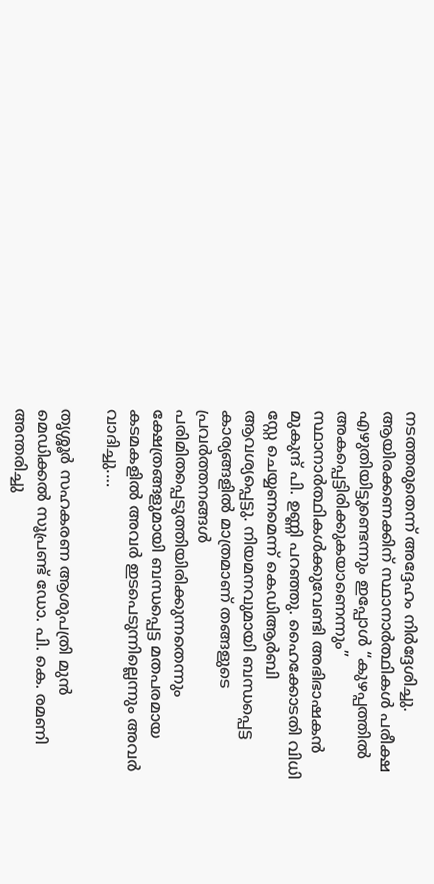നടത്തരുതെന്ന് അദ്ദേഹം നിർദ്ദേശിച്ചു. ആയിരക്കണക്കിന് സ്ഥാനാർത്ഥികൾ പരീക്ഷ എഴുതിയിട്ടുണ്ടെന്നും ഇപ്പോൾ “കുഴപ്പത്തിൽ അകപ്പെട്ടിരിക്കുകയാണെന്നും” സ്ഥാനാർത്ഥികൾക്കുവേണ്ടി അഭിഭാഷകൻ മുകുന്ദ് പി. ഉണ്ണി പറഞ്ഞു. ഹൈക്കോടതി വിധി സ്റ്റേ ചെയ്യണമെന്ന് കെഡിആർബി ആവശ്യപ്പെട്ടു. നിയമനവുമായി ബന്ധപ്പെട്ട കാര്യങ്ങളിൽ മാത്രമാണ് തങ്ങളുടെ പ്രവർത്തനങ്ങൾ പരിമിതപ്പെടുത്തിയിരിക്കുന്നതെന്നും ക്ഷേത്രങ്ങളുമായി ബന്ധപ്പെട്ട മതപരമായ കടമകളിൽ അവർ ഇടപെടുന്നില്ലെന്നും അവർ വാദിച്ചു.…

തൃശ്ശൂർ സഹകരണ ആശുപത്രി മുൻ മെഡിക്കൽ സൂപ്രണ്ട് ഡോ. പി. കെ. രമണി അന്തരിച്ചു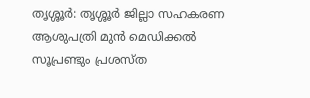തൃശ്ശൂർ: തൃശ്ശൂർ ജില്ലാ സഹകരണ ആശുപത്രി മുൻ മെഡിക്കൽ സൂപ്രണ്ടും പ്രശസ്ത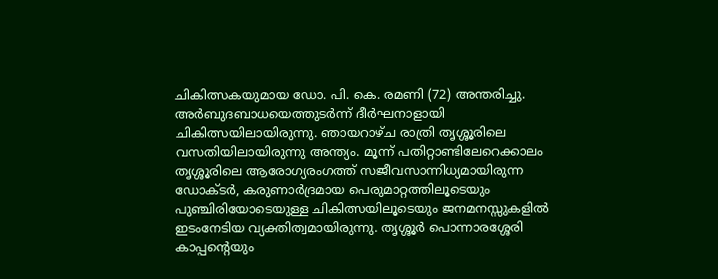ചികിത്സകയുമായ ഡോ. പി. കെ. രമണി (72) അന്തരിച്ചു. അർബുദബാധയെത്തുടർന്ന് ദീർഘനാളായി ചികിത്സയിലായിരുന്നു. ഞായറാഴ്ച രാത്രി തൃശ്ശൂരിലെ വസതിയിലായിരുന്നു അന്ത്യം. മൂന്ന് പതിറ്റാണ്ടിലേറെക്കാലം തൃശ്ശൂരിലെ ആരോഗ്യരംഗത്ത് സജീവസാന്നിധ്യമായിരുന്ന ഡോക്ടർ, കരുണാർദ്രമായ പെരുമാറ്റത്തിലൂടെയും പുഞ്ചിരിയോടെയുള്ള ചികിത്സയിലൂടെയും ജനമനസ്സുകളിൽ ഇടംനേടിയ വ്യക്തിത്വമായിരുന്നു. തൃശ്ശൂർ പൊന്നാരശ്ശേരി കാപ്പന്റെയും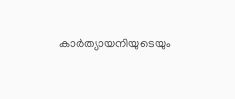കാർത്യായനിയുടെയും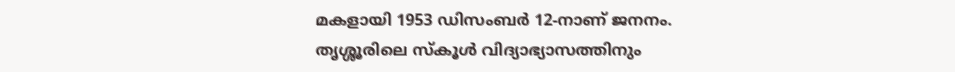മകളായി 1953 ഡിസംബർ 12-നാണ് ജനനം. തൃശ്ശൂരിലെ സ്കൂൾ വിദ്യാഭ്യാസത്തിനും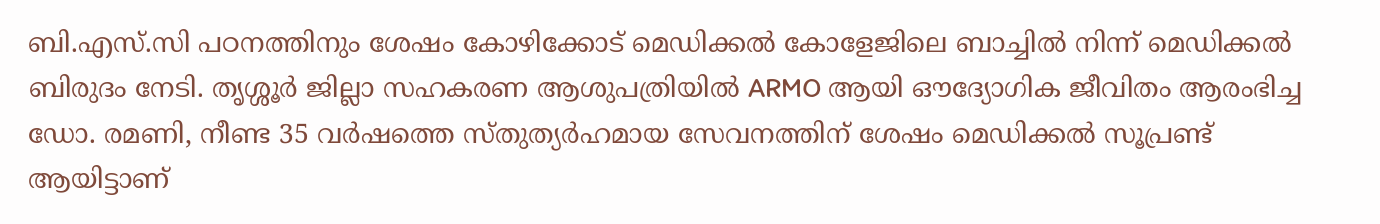ബി.എസ്.സി പഠനത്തിനും ശേഷം കോഴിക്കോട് മെഡിക്കൽ കോളേജിലെ ബാച്ചിൽ നിന്ന് മെഡിക്കൽ ബിരുദം നേടി. തൃശ്ശൂർ ജില്ലാ സഹകരണ ആശുപത്രിയിൽ ARMO ആയി ഔദ്യോഗിക ജീവിതം ആരംഭിച്ച ഡോ. രമണി, നീണ്ട 35 വർഷത്തെ സ്തുത്യർഹമായ സേവനത്തിന് ശേഷം മെഡിക്കൽ സൂപ്രണ്ട് ആയിട്ടാണ്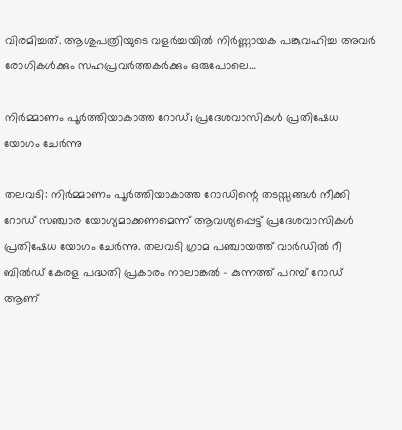വിരമിച്ചത്. ആശുപത്രിയുടെ വളർച്ചയിൽ നിർണ്ണായക പങ്കുവഹിച്ച അവർ രോഗികൾക്കും സഹപ്രവർത്തകർക്കും ഒരുപോലെ…

നിർമ്മാണം പൂര്‍ത്തിയാകാത്ത റോഡ്; പ്രദേശവാസികൾ പ്രതിഷേധ യോഗം ചേർന്നു

തലവടി: നിർമ്മാണം പൂര്‍ത്തിയാകാത്ത റോഡിന്റെ തടസ്സങ്ങൾ നീക്കി റോഡ് സഞ്ചാര യോഗ്യമാക്കണമെന്ന് ആവശ്യപ്പെട്ട് പ്രദേശവാസികൾ പ്രതിഷേധ യോഗം ചേർന്നു. തലവടി ഗ്രാമ പഞ്ചായത്ത് വാർഡിൽ റീ ബിൽഡ് കേരള പദ്ധതി പ്രകാരം നാലാങ്കൽ – കുന്നത്ത് പറമ്പ് റോഡ് ആണ്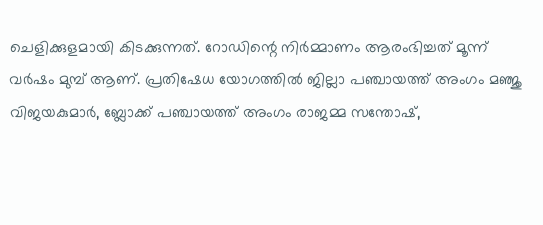ചെളിക്കുളമായി കിടക്കുന്നത്. റോഡിന്റെ നിർമ്മാണം ആരംഭിച്ചത് മൂന്ന് വർഷം മുമ്പ് ആണ്. പ്രതിഷേധ യോഗത്തില്‍ ജില്ലാ പഞ്ചായത്ത് അംഗം മഞ്ജു വിജയകുമാർ, ബ്ലോക്ക് പഞ്ചായത്ത് അംഗം രാജമ്മ സന്തോഷ്,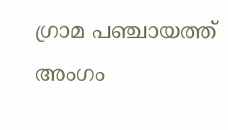ഗ്രാമ പഞ്ചായത്ത് അംഗം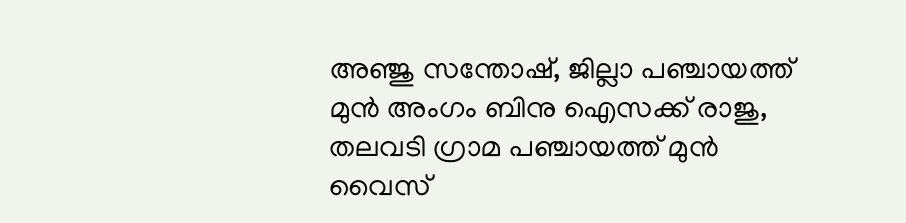അഞ്ജു സന്തോഷ്, ജില്ലാ പഞ്ചായത്ത് മുൻ അംഗം ബിനു ഐസക്ക് രാജു, തലവടി ഗ്രാമ പഞ്ചായത്ത് മുൻ വൈസ്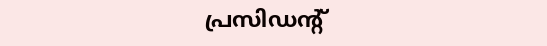പ്രസിഡന്റ്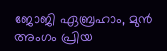ജോജി ഏബ്രഹാം, മുൻ അംഗം പ്രിയ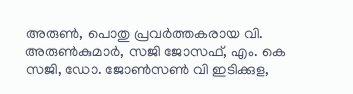അരുൺ, പൊതു പ്രവർത്തകരായ വി. അരുൺകുമാർ, സജി ജോസഫ്, എം. കെ സജി, ഡോ. ജോൺസൺ വി ഇടിക്കുള,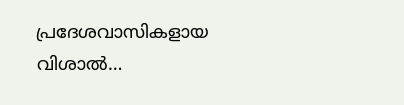പ്രദേശവാസികളായ വിശാൽ…